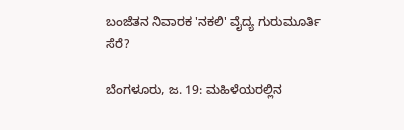ಬಂಜೆತನ ನಿವಾರಕ 'ನಕಲಿ' ವೈದ್ಯ ಗುರುಮೂರ್ತಿ ಸೆರೆ?

ಬೆಂಗಳೂರು, ಜ. 19: ಮಹಿಳೆಯರಲ್ಲಿನ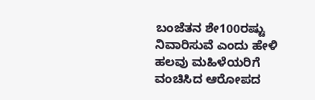ಬಂಜೆತನ ಶೇ100ರಷ್ಟು ನಿವಾರಿಸುವೆ ಎಂದು ಹೇಳಿ ಹಲವು ಮಹಿಳೆಯರಿಗೆ ವಂಚಿಸಿದ ಆರೋಪದ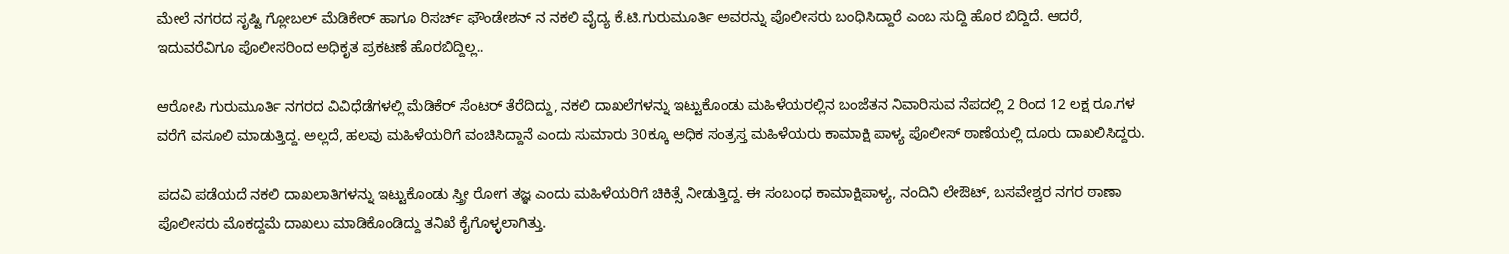ಮೇಲೆ ನಗರದ ಸೃಷ್ಟಿ ಗ್ಲೋಬಲ್ ಮೆಡಿಕೇರ್ ಹಾಗೂ ರಿಸರ್ಚ್ ಫೌಂಡೇಶನ್ ನ ನಕಲಿ ವೈದ್ಯ ಕೆ.ಟಿ.ಗುರುಮೂರ್ತಿ ಅವರನ್ನು ಪೊಲೀಸರು ಬಂಧಿಸಿದ್ದಾರೆ ಎಂಬ ಸುದ್ದಿ ಹೊರ ಬಿದ್ದಿದೆ. ಆದರೆ, ಇದುವರೆವಿಗೂ ಪೊಲೀಸರಿಂದ ಅಧಿಕೃತ ಪ್ರಕಟಣೆ ಹೊರಬಿದ್ದಿಲ್ಲ..

ಆರೋಪಿ ಗುರುಮೂರ್ತಿ ನಗರದ ವಿವಿಧೆಡೆಗಳಲ್ಲಿ ಮೆಡಿಕೆರ್ ಸೆಂಟರ್ ತೆರೆದಿದ್ದು, ನಕಲಿ ದಾಖಲೆಗಳನ್ನು ಇಟ್ಟುಕೊಂಡು ಮಹಿಳೆಯರಲ್ಲಿನ ಬಂಜೆತನ ನಿವಾರಿಸುವ ನೆಪದಲ್ಲಿ 2 ರಿಂದ 12 ಲಕ್ಷ ರೂ.ಗಳ ವರೆಗೆ ವಸೂಲಿ ಮಾಡುತ್ತಿದ್ದ. ಅಲ್ಲದೆ, ಹಲವು ಮಹಿಳೆಯರಿಗೆ ವಂಚಿಸಿದ್ದಾನೆ ಎಂದು ಸುಮಾರು 30ಕ್ಕೂ ಅಧಿಕ ಸಂತ್ರಸ್ತ ಮಹಿಳೆಯರು ಕಾಮಾಕ್ಷಿ ಪಾಳ್ಯ ಪೊಲೀಸ್ ಠಾಣೆಯಲ್ಲಿ ದೂರು ದಾಖಲಿಸಿದ್ದರು.

ಪದವಿ ಪಡೆಯದೆ ನಕಲಿ ದಾಖಲಾತಿಗಳನ್ನು ಇಟ್ಟುಕೊಂಡು ಸ್ತ್ರೀ ರೋಗ ತಜ್ಞ ಎಂದು ಮಹಿಳೆಯರಿಗೆ ಚಿಕಿತ್ಸೆ ನೀಡುತ್ತಿದ್ದ. ಈ ಸಂಬಂಧ ಕಾಮಾಕ್ಷಿಪಾಳ್ಯ, ನಂದಿನಿ ಲೇಔಟ್, ಬಸವೇಶ್ವರ ನಗರ ಠಾಣಾ ಪೊಲೀಸರು ಮೊಕದ್ದಮೆ ದಾಖಲು ಮಾಡಿಕೊಂಡಿದ್ದು ತನಿಖೆ ಕೈಗೊಳ್ಳಲಾಗಿತ್ತು.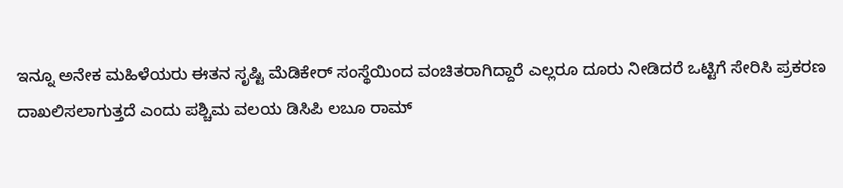ಇನ್ನೂ ಅನೇಕ ಮಹಿಳೆಯರು ಈತನ ಸೃಷ್ಟಿ ಮೆಡಿಕೇರ್ ಸಂಸ್ಥೆಯಿಂದ ವಂಚಿತರಾಗಿದ್ದಾರೆ ಎಲ್ಲರೂ ದೂರು ನೀಡಿದರೆ ಒಟ್ಟಿಗೆ ಸೇರಿಸಿ ಪ್ರಕರಣ ದಾಖಲಿಸಲಾಗುತ್ತದೆ ಎಂದು ಪಶ್ಚಿಮ ವಲಯ ಡಿಸಿಪಿ ಲಬೂ ರಾಮ್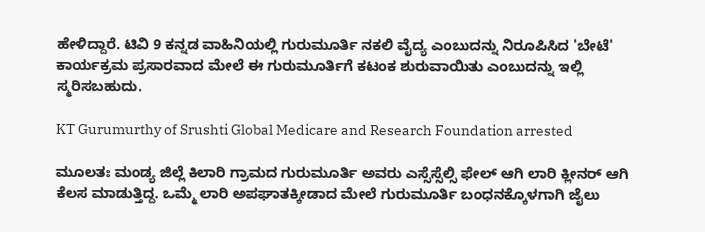ಹೇಳಿದ್ದಾರೆ. ಟಿವಿ 9 ಕನ್ನಡ ವಾಹಿನಿಯಲ್ಲಿ ಗುರುಮೂರ್ತಿ ನಕಲಿ ವೈದ್ಯ ಎಂಬುದನ್ನು ನಿರೂಪಿಸಿದ 'ಬೇಟೆ' ಕಾರ್ಯಕ್ರಮ ಪ್ರಸಾರವಾದ ಮೇಲೆ ಈ ಗುರುಮೂರ್ತಿಗೆ ಕಟಂಕ ಶುರುವಾಯಿತು ಎಂಬುದನ್ನು ಇಲ್ಲಿ ಸ್ಮರಿಸಬಹುದು.

KT Gurumurthy of Srushti Global Medicare and Research Foundation arrested

ಮೂಲತಃ ಮಂಡ್ಯ ಜಿಲ್ಲೆ ಕಿಲಾರಿ ಗ್ರಾಮದ ಗುರುಮೂರ್ತಿ ಅವರು ಎಸ್ಸೆಸ್ಸೆಲ್ಸಿ ಫೇಲ್ ಆಗಿ ಲಾರಿ ಕ್ಲೀನರ್ ಆಗಿ ಕೆಲಸ ಮಾಡುತ್ತಿದ್ದ. ಒಮ್ಮೆ ಲಾರಿ ಅಪಘಾತಕ್ಕೀಡಾದ ಮೇಲೆ ಗುರುಮೂರ್ತಿ ಬಂಧನಕ್ಕೊಳಗಾಗಿ ಜೈಲು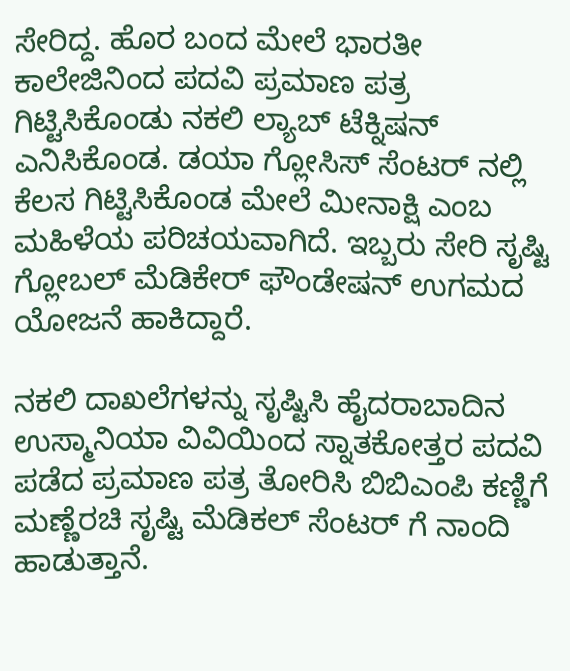ಸೇರಿದ್ದ. ಹೊರ ಬಂದ ಮೇಲೆ ಭಾರತೀ ಕಾಲೇಜಿನಿಂದ ಪದವಿ ಪ್ರಮಾಣ ಪತ್ರ ಗಿಟ್ಟಿಸಿಕೊಂಡು ನಕಲಿ ಲ್ಯಾಬ್ ಟೆಕ್ನಿಷನ್ ಎನಿಸಿಕೊಂಡ. ಡಯಾ ಗ್ಲೋಸಿಸ್ ಸೆಂಟರ್ ನಲ್ಲಿ ಕೆಲಸ ಗಿಟ್ಟಿಸಿಕೊಂಡ ಮೇಲೆ ಮೀನಾಕ್ಷಿ ಎಂಬ ಮಹಿಳೆಯ ಪರಿಚಯವಾಗಿದೆ. ಇಬ್ಬರು ಸೇರಿ ಸೃಷ್ಟಿ ಗ್ಲೋಬಲ್ ಮೆಡಿಕೇರ್ ಫೌಂಡೇಷನ್ ಉಗಮದ ಯೋಜನೆ ಹಾಕಿದ್ದಾರೆ.

ನಕಲಿ ದಾಖಲೆಗಳನ್ನು ಸೃಷ್ಟಿಸಿ ಹೈದರಾಬಾದಿನ ಉಸ್ಮಾನಿಯಾ ವಿವಿಯಿಂದ ಸ್ನಾತಕೋತ್ತರ ಪದವಿ ಪಡೆದ ಪ್ರಮಾಣ ಪತ್ರ ತೋರಿಸಿ ಬಿಬಿಎಂಪಿ ಕಣ್ಣಿಗೆ ಮಣ್ಣೆರಚಿ ಸೃಷ್ಟಿ ಮೆಡಿಕಲ್ ಸೆಂಟರ್ ಗೆ ನಾಂದಿ ಹಾಡುತ್ತಾನೆ.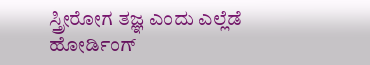ಸ್ತ್ರೀರೋಗ ತಜ್ಞ ಎಂದು ಎಲ್ಲೆಡೆ ಹೋರ್ಡಿಂಗ್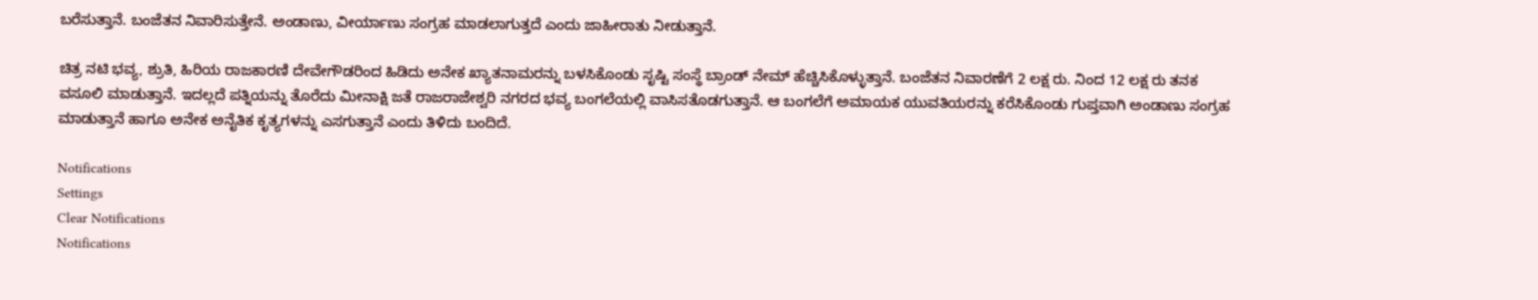ಬರೆಸುತ್ತಾನೆ. ಬಂಜೆತನ ನಿವಾರಿಸುತ್ತೇನೆ. ಅಂಡಾಣು, ವೀರ್ಯಾಣು ಸಂಗ್ರಹ ಮಾಡಲಾಗುತ್ತದೆ ಎಂದು ಜಾಹೀರಾತು ನೀಡುತ್ತಾನೆ.

ಚಿತ್ರ ನಟಿ ಭವ್ಯ, ಶ್ರುತಿ, ಹಿರಿಯ ರಾಜಕಾರಣಿ ದೇವೇಗೌಡರಿಂದ ಹಿಡಿದು ಅನೇಕ ಖ್ಯಾತನಾಮರನ್ನು ಬಳಸಿಕೊಂಡು ಸೃಷ್ಟಿ ಸಂಸ್ಥೆ ಬ್ರಾಂಡ್ ನೇಮ್ ಹೆಚ್ಚಿಸಿಕೊಳ್ಳುತ್ತಾನೆ. ಬಂಜೆತನ ನಿವಾರಣೆಗೆ 2 ಲಕ್ಷ ರು. ನಿಂದ 12 ಲಕ್ಷ ರು ತನಕ ವಸೂಲಿ ಮಾಡುತ್ತಾನೆ. ಇದಲ್ಲದೆ ಪತ್ನಿಯನ್ನು ತೊರೆದು ಮೀನಾಕ್ಷಿ ಜತೆ ರಾಜರಾಜೇಶ್ವರಿ ನಗರದ ಭವ್ಯ ಬಂಗಲೆಯಲ್ಲಿ ವಾಸಿಸತೊಡಗುತ್ತಾನೆ. ಆ ಬಂಗಲೆಗೆ ಅಮಾಯಕ ಯುವತಿಯರನ್ನು ಕರೆಸಿಕೊಂಡು ಗುಪ್ತವಾಗಿ ಅಂಡಾಣು ಸಂಗ್ರಹ ಮಾಡುತ್ತಾನೆ ಹಾಗೂ ಅನೇಕ ಅನೈತಿಕ ಕೃತ್ಯಗಳನ್ನು ಎಸಗುತ್ತಾನೆ ಎಂದು ತಿಳಿದು ಬಂದಿದೆ.

Notifications
Settings
Clear Notifications
Notifications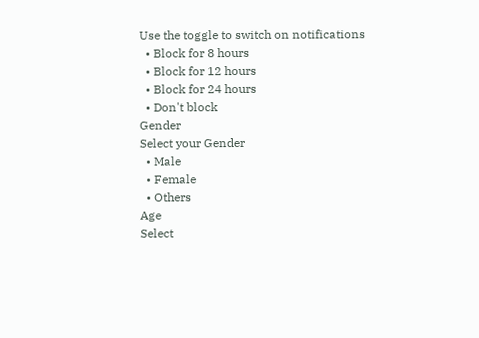Use the toggle to switch on notifications
  • Block for 8 hours
  • Block for 12 hours
  • Block for 24 hours
  • Don't block
Gender
Select your Gender
  • Male
  • Female
  • Others
Age
Select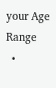your Age Range
  •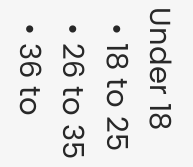Under 18
  • 18 to 25
  • 26 to 35
  • 36 to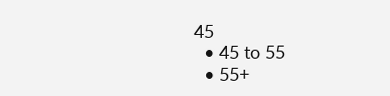45
  • 45 to 55
  • 55+